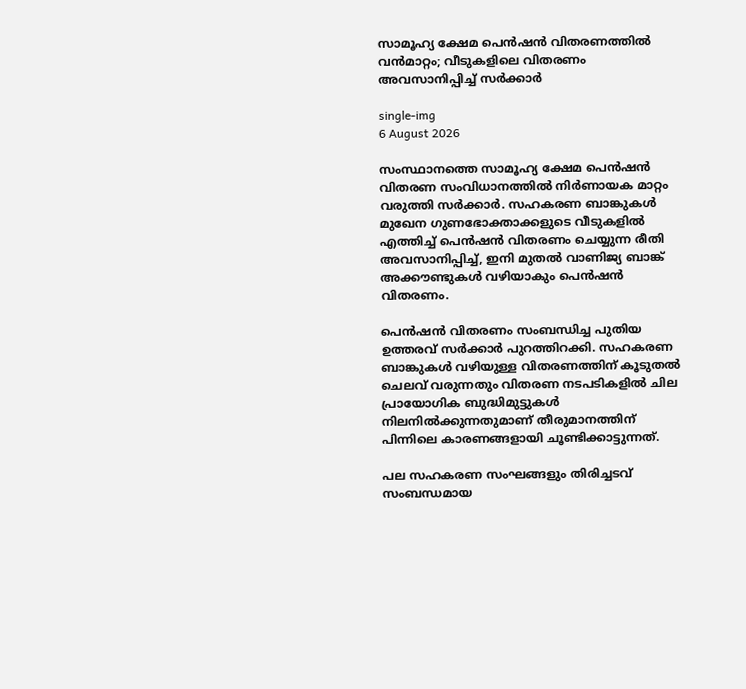സാമൂഹ്യ ക്ഷേമ പെൻഷൻ വിതരണത്തിൽ വൻമാറ്റം; വീടുകളിലെ വിതരണം അവസാനിപ്പിച്ച് സർക്കാർ

single-img
6 August 2026

സംസ്ഥാനത്തെ സാമൂഹ്യ ക്ഷേമ പെൻഷൻ വിതരണ സംവിധാനത്തിൽ നിർണായക മാറ്റം വരുത്തി സർക്കാർ. സഹകരണ ബാങ്കുകൾ മുഖേന ഗുണഭോക്താക്കളുടെ വീടുകളിൽ എത്തിച്ച് പെൻഷൻ വിതരണം ചെയ്യുന്ന രീതി അവസാനിപ്പിച്ച്, ഇനി മുതൽ വാണിജ്യ ബാങ്ക് അക്കൗണ്ടുകൾ വഴിയാകും പെൻഷൻ വിതരണം.

പെൻഷൻ വിതരണം സംബന്ധിച്ച പുതിയ ഉത്തരവ് സർക്കാർ പുറത്തിറക്കി. സഹകരണ ബാങ്കുകൾ വഴിയുള്ള വിതരണത്തിന് കൂടുതൽ ചെലവ് വരുന്നതും വിതരണ നടപടികളിൽ ചില പ്രായോഗിക ബുദ്ധിമുട്ടുകൾ നിലനിൽക്കുന്നതുമാണ് തീരുമാനത്തിന് പിന്നിലെ കാരണങ്ങളായി ചൂണ്ടിക്കാട്ടുന്നത്.

പല സഹകരണ സംഘങ്ങളും തിരിച്ചടവ് സംബന്ധമായ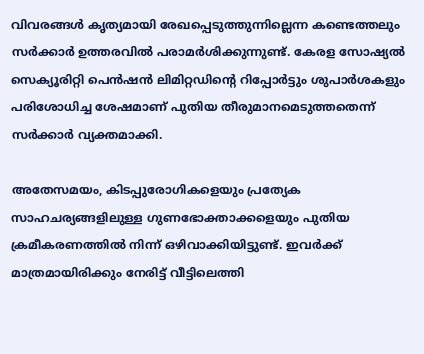വിവരങ്ങൾ കൃത്യമായി രേഖപ്പെടുത്തുന്നില്ലെന്ന കണ്ടെത്തലും സർക്കാർ ഉത്തരവിൽ പരാമർശിക്കുന്നുണ്ട്. കേരള സോഷ്യൽ സെക്യൂരിറ്റി പെൻഷൻ ലിമിറ്റഡിന്റെ റിപ്പോർട്ടും ശുപാർശകളും പരിശോധിച്ച ശേഷമാണ് പുതിയ തീരുമാനമെടുത്തതെന്ന് സർക്കാർ വ്യക്തമാക്കി.

അതേസമയം, കിടപ്പുരോഗികളെയും പ്രത്യേക സാഹചര്യങ്ങളിലുള്ള ഗുണഭോക്താക്കളെയും പുതിയ ക്രമീകരണത്തിൽ നിന്ന് ഒഴിവാക്കിയിട്ടുണ്ട്. ഇവർക്ക് മാത്രമായിരിക്കും നേരിട്ട് വീട്ടിലെത്തി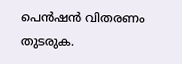പെൻഷൻ വിതരണം തുടരുക.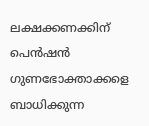ലക്ഷക്കണക്കിന് പെൻഷൻ ഗുണഭോക്താക്കളെ ബാധിക്കുന്ന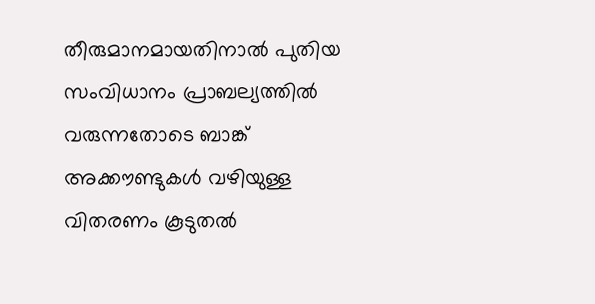തീരുമാനമായതിനാൽ പുതിയ സംവിധാനം പ്രാബല്യത്തിൽ വരുന്നതോടെ ബാങ്ക് അക്കൗണ്ടുകൾ വഴിയുള്ള വിതരണം കൂടുതൽ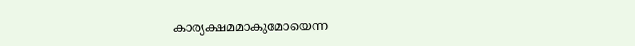കാര്യക്ഷമമാകുമോയെന്ന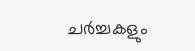ചർച്ചകളും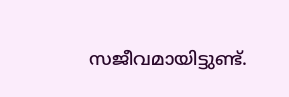സജീവമായിട്ടുണ്ട്.